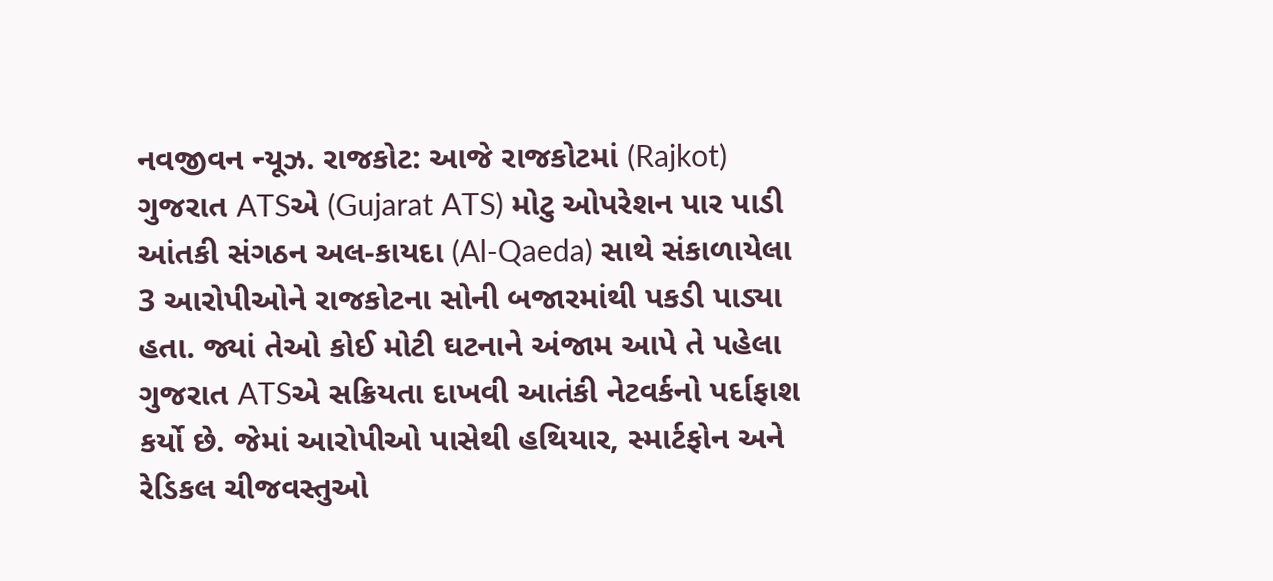નવજીવન ન્યૂઝ. રાજકોટ: આજે રાજકોટમાં (Rajkot) ગુજરાત ATSએ (Gujarat ATS) મોટુ ઓપરેશન પાર પાડી આંતકી સંગઠન અલ-કાયદા (Al-Qaeda) સાથે સંકાળાયેલા 3 આરોપીઓને રાજકોટના સોની બજારમાંથી પકડી પાડ્યા હતા. જ્યાં તેઓ કોઈ મોટી ઘટનાને અંજામ આપે તે પહેલા ગુજરાત ATSએ સક્રિયતા દાખવી આતંકી નેટવર્કનો પર્દાફાશ કર્યો છે. જેમાં આરોપીઓ પાસેથી હથિયાર, સ્માર્ટફોન અને રેડિકલ ચીજવસ્તુઓ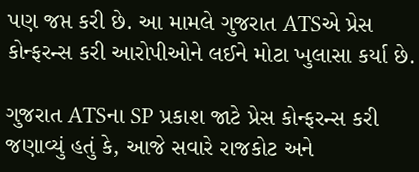પણ જપ્ત કરી છે. આ મામલે ગુજરાત ATSએ પ્રેસ કોન્ફરન્સ કરી આરોપીઓને લઈને મોટા ખુલાસા કર્યા છે.

ગુજરાત ATSના SP પ્રકાશ જાટે પ્રેસ કોન્ફરન્સ કરી જણાવ્યું હતું કે, આજે સવારે રાજકોટ અને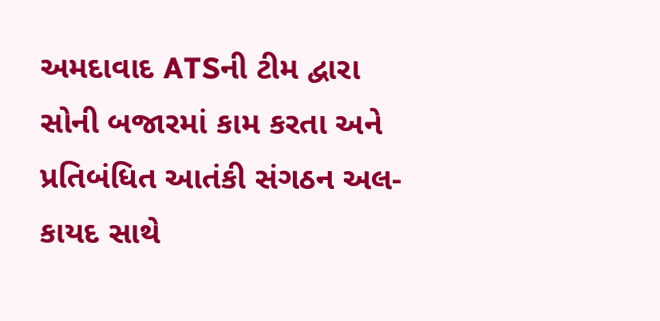અમદાવાદ ATSની ટીમ દ્વારા સોની બજારમાં કામ કરતા અને પ્રતિબંધિત આતંકી સંગઠન અલ-કાયદ સાથે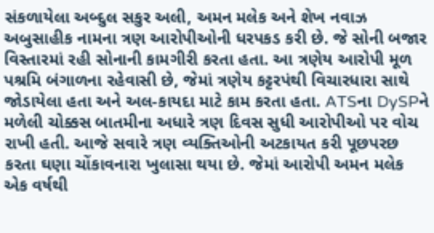સંકળાયેલા અબ્દુલ સકુર અલી, અમન મલેક અને શેખ નવાઝ અબુસાહીક નામના ત્રણ આરોપીઓની ધરપકડ કરી છે. જે સોની બજાર વિસ્તારમાં રહી સોનાની કામગીરી કરતા હતા. આ ત્રણેય આરોપી મૂળ પશ્રમિ બંગાળના રહેવાસી છે, જેમાં ત્રણેય કટ્ટરપંથી વિચારધારા સાથે જોડાયેલા હતા અને અલ-કાયદા માટે કામ કરતા હતા. ATSના DySPને મળેલી ચોક્કસ બાતમીના અધારે ત્રણ દિવસ સુધી આરોપીઓ પર વોચ રાખી હતી. આજે સવારે ત્રણ વ્યક્તિઓની અટકાયત કરી પૂછપરછ કરતા ઘણા ચોંકાવનારા ખુલાસા થયા છે. જેમાં આરોપી અમન મલેક એક વર્ષથી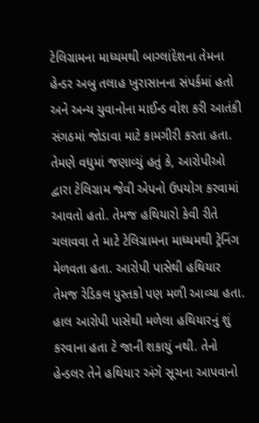ટેલિગ્રામના માધ્યમથી બાગ્લાંદેશના તેમના હેન્ડર અબુ તલાહ ખુરાસાનના સંપર્કમાં હતો અને અન્ય યુવાનોના માઈન્ડ વોશ કરી આતંકી સંગઠમાં જોડાવા માટે કામગીરી કરતા હતા.
તેમણે વધુમાં જણાવ્યું હતું કે, આરોપીઓ દ્વારા ટેલિગ્રામ જેવી એપનો ઉપયોગ કરવામાં આવતો હતો. તેમજ હથિયારો કેવી રીતે ચલાવવા તે માટે ટેલિગ્રામના માધ્યમથી ટ્રેનિંગ મેળવતા હતા. આરોપી પાસેથી હથિયાર તેમજ રેડિકલ પુસ્તકો પણ મળી આવ્યા હતા. હાલ આરોપી પાસેથી મળેલા હથિયારનું શું કરવાના હતા ટે જાની શકાયું નથી. તેનો હેન્ડલર તેને હથિયાર અંગે સૂચના આપવાનો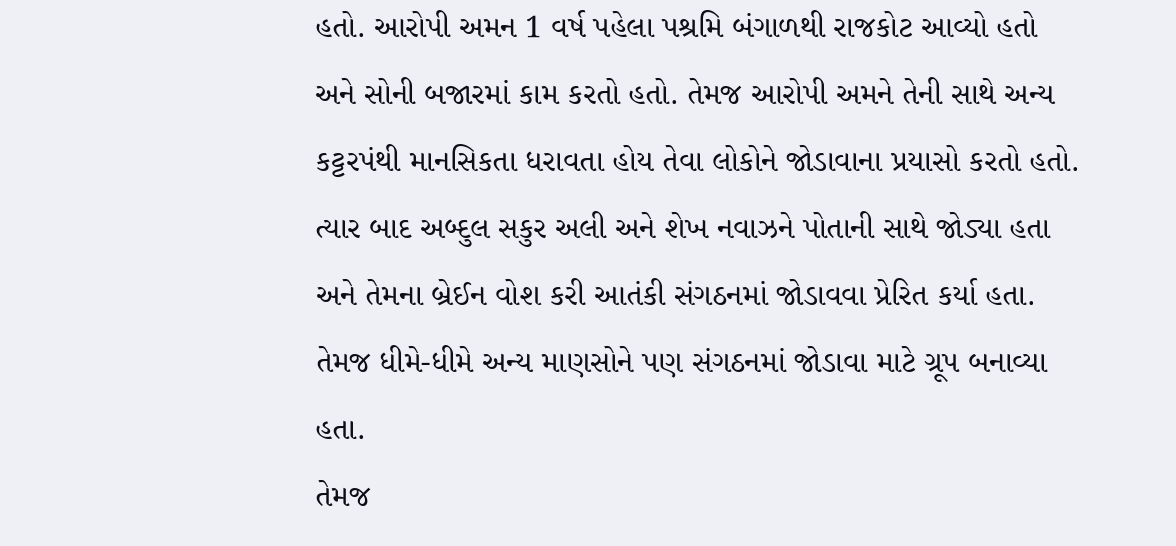હતો. આરોપી અમન 1 વર્ષ પહેલા પશ્રમિ બંગાળથી રાજકોટ આવ્યો હતો અને સોની બજારમાં કામ કરતો હતો. તેમજ આરોપી અમને તેની સાથે અન્ય કટ્ટરપંથી માનસિકતા ધરાવતા હોય તેવા લોકોને જોડાવાના પ્રયાસો કરતો હતો. ત્યાર બાદ અબ્દુલ સકુર અલી અને શેખ નવાઝને પોતાની સાથે જોડ્યા હતા અને તેમના બ્રેઈન વોશ કરી આતંકી સંગઠનમાં જોડાવવા પ્રેરિત કર્યા હતા. તેમજ ધીમે-ધીમે અન્ય માણસોને પણ સંગઠનમાં જોડાવા માટે ગ્રૂપ બનાવ્યા હતા.
તેમજ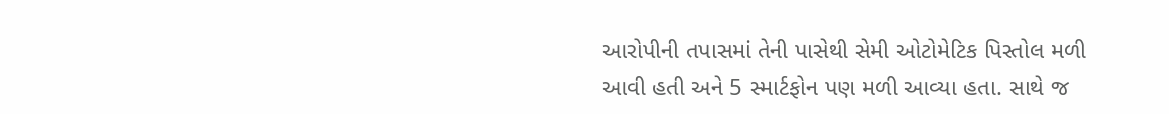આરોપીની તપાસમાં તેની પાસેથી સેમી ઓટોમેટિક પિસ્તોલ મળી આવી હતી અને 5 સ્માર્ટફોન પણ મળી આવ્યા હતા. સાથે જ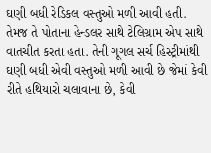ઘણી બધી રેડિકલ વસ્તુઓ મળી આવી હતી. તેમજ તે પોતાના હેન્ડલર સાથે ટેલિગ્રામ એપ સાથે વાતચીત કરતા હતા. તેની ગૂગલ સર્ચ હિસ્ટ્રીમાંથી ઘણી બધી એવી વસ્તુઓ મળી આવી છે જેમાં કેવી રીતે હથિયારો ચલાવાના છે, કેવી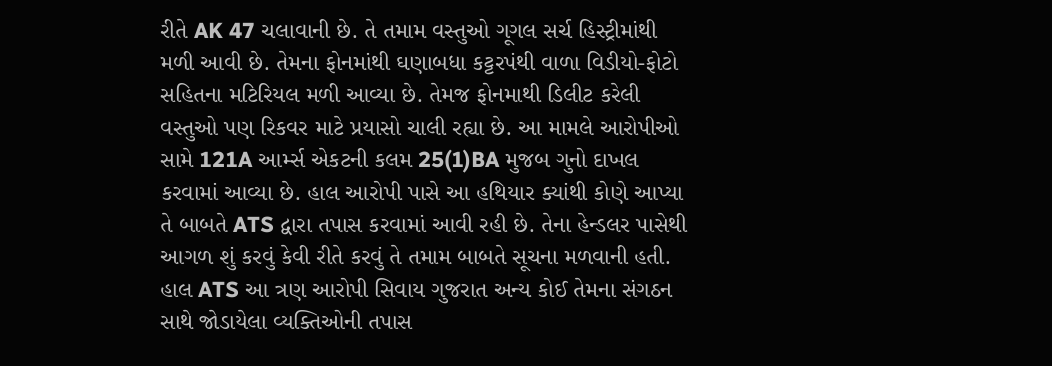રીતે AK 47 ચલાવાની છે. તે તમામ વસ્તુઓ ગૂગલ સર્ચ હિસ્ટ્રીમાંથી મળી આવી છે. તેમના ફોનમાંથી ઘણાબધા કટ્ટરપંથી વાળા વિડીયો-ફોટો સહિતના મટિરિયલ મળી આવ્યા છે. તેમજ ફોનમાથી ડિલીટ કરેલી વસ્તુઓ પણ રિકવર માટે પ્રયાસો ચાલી રહ્યા છે. આ મામલે આરોપીઓ સામે 121A આર્મ્સ એકટની કલમ 25(1)BA મુજબ ગુનો દાખલ કરવામાં આવ્યા છે. હાલ આરોપી પાસે આ હથિયાર ક્યાંથી કોણે આપ્યા તે બાબતે ATS દ્વારા તપાસ કરવામાં આવી રહી છે. તેના હેન્ડલર પાસેથી આગળ શું કરવું કેવી રીતે કરવું તે તમામ બાબતે સૂચના મળવાની હતી. હાલ ATS આ ત્રણ આરોપી સિવાય ગુજરાત અન્ય કોઈ તેમના સંગઠન સાથે જોડાયેલા વ્યક્તિઓની તપાસ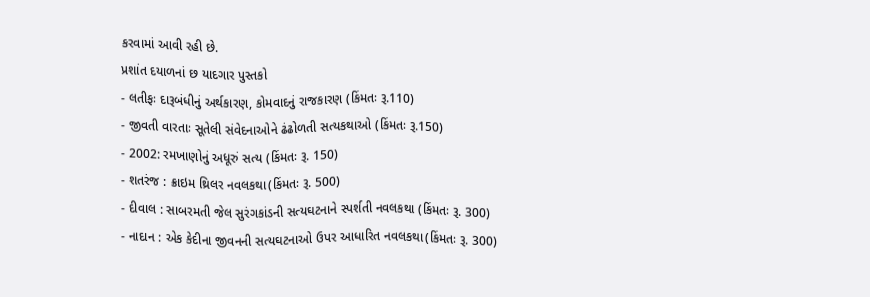કરવામાં આવી રહી છે.
પ્રશાંત દયાળનાં છ યાદગાર પુસ્તકો
- લતીફઃ દારૂબંધીનું અર્થકારણ, કોમવાદનું રાજકારણ (કિંમતઃ રૂ.110)
- જીવતી વારતાઃ સૂતેલી સંવેદનાઓને ઢંઢોળતી સત્યકથાઓ (કિંમતઃ રૂ.150)
- 2002: રમખાણોનું અધૂરું સત્ય (કિંમતઃ રૂ. 150)
- શતરંજ : ક્રાઇમ થ્રિલર નવલકથા(કિંમતઃ રૂ. 500)
- દીવાલ : સાબરમતી જેલ સુરંગકાંડની સત્યઘટનાને સ્પર્શતી નવલકથા (કિંમતઃ રૂ. 300)
- નાદાન : એક કેદીના જીવનની સત્યઘટનાઓ ઉપર આધારિત નવલકથા(કિંમતઃ રૂ. 300)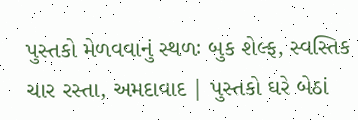પુસ્તકો મેળવવાનું સ્થળઃ બુક શેલ્ફ, સ્વસ્તિક ચાર રસ્તા, અમદાવાદ | પુસ્તકો ઘરે બેઠાં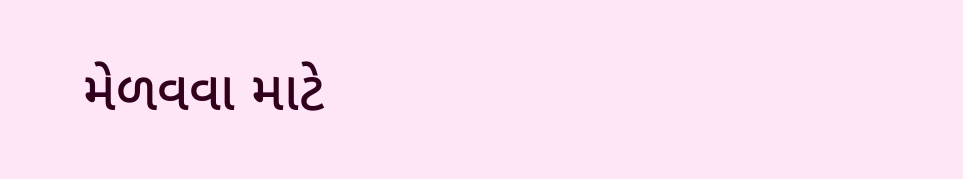મેળવવા માટે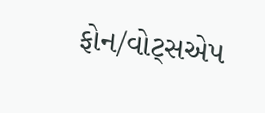ફોન/વોટ્સએપ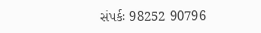સંપર્કઃ 98252 90796